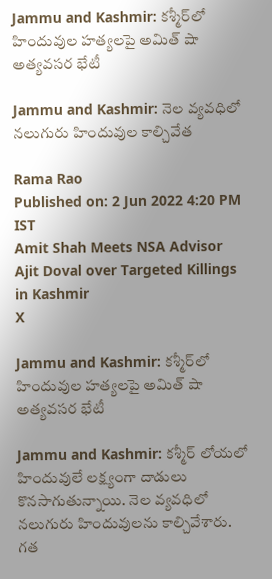Jammu and Kashmir: కశ్మీర్‌లో హిందువుల హత్యలపై అమిత్ షా అత్యవసర భేటీ

Jammu and Kashmir: నెల వ్యవధిలో నలుగురు హిందువుల కాల్చివేత

Rama Rao
Published on: 2 Jun 2022 4:20 PM IST
Amit Shah Meets NSA Advisor Ajit Doval over Targeted Killings in Kashmir
X

Jammu and Kashmir: కశ్మీర్‌లో హిందువుల హత్యలపై అమిత్ షా అత్యవసర భేటీ

Jammu and Kashmir: కశ్మీర్‌ లోయలో హిందువులే లక్ష్యంగా దాడులు కొనసాగుతున్నాయి. నెల వ్యవధిలో నలుగురు హిందువులను కాల్చివేశారు. గత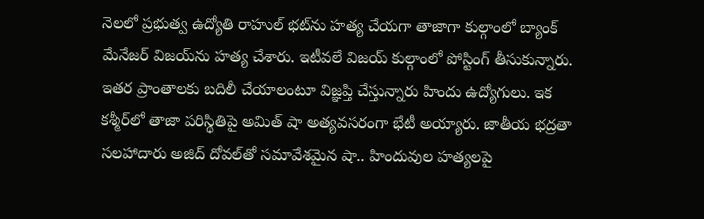నెలలో ప్రభుత్వ ఉద్యోతి రాహుల్ భట్‌ను హత్య చేయగా తాజాగా కుల్గాంలో బ్యాంక్‌ మేనేజర్ విజయ్‌ను హత్య చేశారు. ఇటీవలే విజయ్ కుల్గాంలో పోస్టింగ్ తీసుకున్నారు. ఇతర ప్రాంతాలకు బదిలీ చేయాలంటూ విజ్ఞప్తి చేస్తున్నారు హిందు ఉద్యోగులు. ఇక కశ్మీర్‌లో తాజా పరిస్థితిపై అమిత్ షా అత్యవసరంగా భేటీ అయ్యారు. జాతీయ భద్రతా సలహాదారు అజిద్ దోవల్‌తో సమావేశమైన షా.. హిందువుల హత్యలపై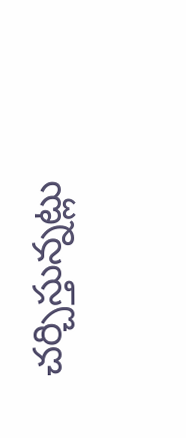చర్చిస్తున్నట్లు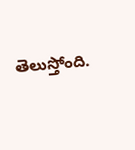తెలుస్తోంది.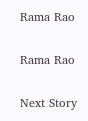Rama Rao

Rama Rao

Next Story